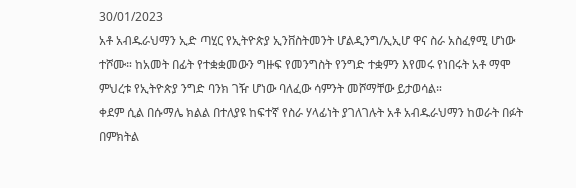30/01/2023
አቶ አብዱራህማን ኢድ ጣሂር የኢትዮጵያ ኢንቨስትመንት ሆልዲንግ/ኢኢሆ ዋና ስራ አስፈፃሚ ሆነው ተሾሙ። ከአመት በፊት የተቋቋመውን ግዙፍ የመንግስት የንግድ ተቋምን እየመሩ የነበሩት አቶ ማሞ ምህረቱ የኢትዮጵያ ንግድ ባንክ ገዥ ሆነው ባለፈው ሳምንት መሾማቸው ይታወሳል።
ቀደም ሲል በሱማሌ ክልል በተለያዩ ከፍተኛ የስራ ሃላፊነት ያገለገሉት አቶ አብዱራህማን ከወራት በፉት በምክትል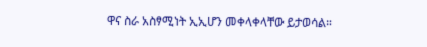ዋና ስራ አስፃሚነት ኢኢሆን መቀላቀላቸው ይታወሳል።